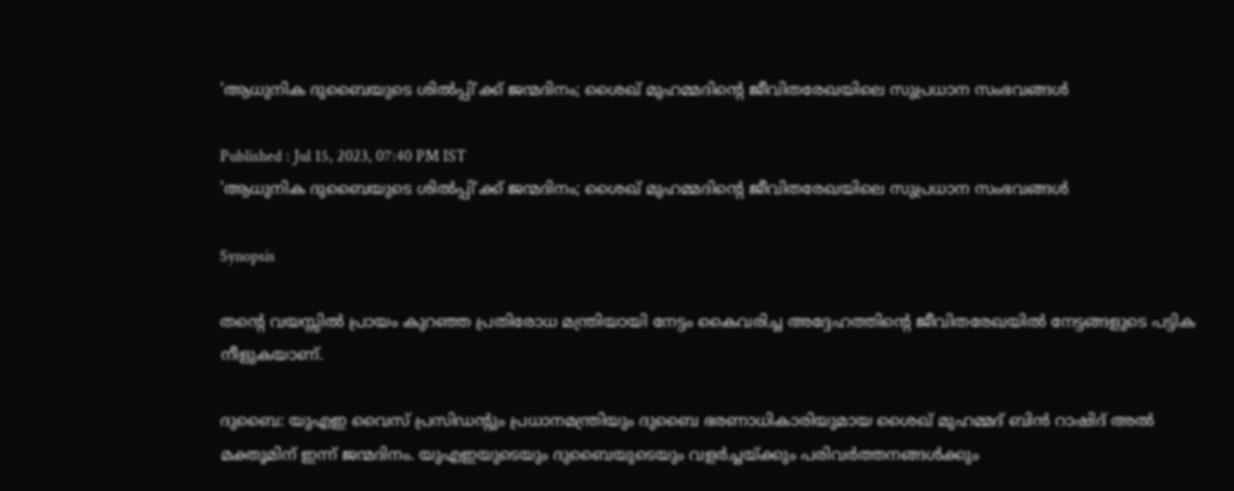'ആധുനിക ദുബൈയുടെ ശില്‍പ്പി'ക്ക് ജന്മദിനം; ശൈഖ് മുഹമ്മദിന്റെ ജീവിതരേഖയിലെ സുപ്രധാന സംഭവങ്ങള്‍

Published : Jul 15, 2023, 07:40 PM IST
'ആധുനിക ദുബൈയുടെ ശില്‍പ്പി'ക്ക് ജന്മദിനം; ശൈഖ് മുഹമ്മദിന്റെ ജീവിതരേഖയിലെ സുപ്രധാന സംഭവങ്ങള്‍

Synopsis

തന്റെ വയസ്സില്‍ പ്രായം കുറഞ്ഞ പ്രതിരോധ മന്ത്രിയായി നേട്ടം കൈവരിച്ച അദ്ദേഹത്തിന്റെ ജീവിതരേഖയില്‍ നേട്ടങ്ങളുടെ പട്ടിക നീളുകയാണ്.

ദുബൈ: യുഎഇ വൈസ് പ്രസിഡന്റും പ്രധാനമന്ത്രിയും ദുബൈ ഭരണാധികാരിയുമായ ശൈഖ് മുഹമ്മദ് ബിന്‍ റാഷിദ് അല്‍ മക്തൂമിന് ഇന്ന് ജന്മദിനം. യുഎഇയുടെയും ദുബൈയുടെയും വളര്‍ച്ചയ്ക്കും പരിവര്‍ത്തനങ്ങള്‍ക്കും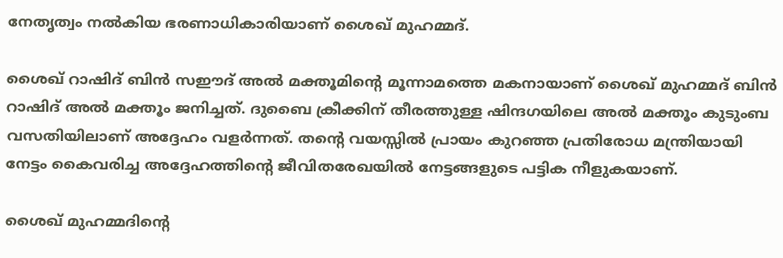നേതൃത്വം നല്‍കിയ ഭരണാധികാരിയാണ് ശൈഖ് മുഹമ്മദ്.

ശൈഖ് റാഷിദ് ബിന്‍ സഈദ് അല്‍ മക്തൂമിന്റെ മൂന്നാമത്തെ മകനായാണ് ശൈഖ് മുഹമ്മദ് ബിന്‍ റാഷിദ് അല്‍ മക്തൂം ജനിച്ചത്. ദുബൈ ക്രീക്കിന് തീരത്തുള്ള ഷിന്ദഗയിലെ അല്‍ മക്തൂം കുടുംബ വസതിയിലാണ് അദ്ദേഹം വളര്‍ന്നത്. തന്റെ വയസ്സില്‍ പ്രായം കുറഞ്ഞ പ്രതിരോധ മന്ത്രിയായി നേട്ടം കൈവരിച്ച അദ്ദേഹത്തിന്റെ ജീവിതരേഖയില്‍ നേട്ടങ്ങളുടെ പട്ടിക നീളുകയാണ്.

ശൈഖ് മുഹമ്മദിന്റെ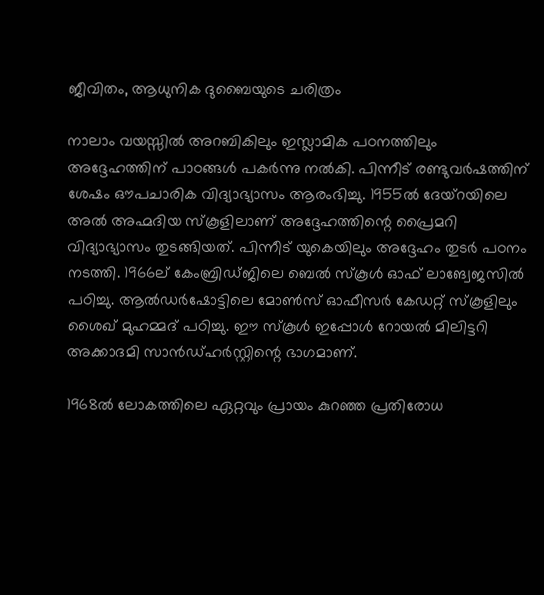ജീവിതം, ആധുനിക ദുബൈയുടെ ചരിത്രം

നാലാം വയസ്സില്‍ അറബികിലും ഇസ്ലാമിക പഠനത്തിലും അദ്ദേഹത്തിന് പാഠങ്ങള്‍ പകര്‍ന്നു നല്‍കി. പിന്നീട് രണ്ടുവര്‍ഷത്തിന് ശേഷം ഔപചാരിക വിദ്യാഭ്യാസം ആരംഭിച്ചു. 1955ല്‍ ദേയ്‌റയിലെ അല്‍ അഹ്മദിയ സ്‌കൂളിലാണ് അദ്ദേഹത്തിന്റെ പ്രൈമറി വിദ്യാഭ്യാസം തുടങ്ങിയത്. പിന്നീട് യുകെയിലും അദ്ദേഹം തുടര്‍ പഠനം നടത്തി. 1966ല് കേംബ്രിഡ്ജിലെ ബെല്‍ സ്‌കൂള്‍ ഓഫ് ലാങ്വേജസില്‍ പഠിച്ചു. ആല്‍ഡര്‍ഷോട്ടിലെ മോണ്‍സ് ഓഫീസര്‍ കേഡറ്റ് സ്‌കൂളിലും ശൈഖ് മുഹമ്മദ് പഠിച്ചു. ഈ സ്‌കൂള്‍ ഇപ്പോള്‍ റോയല്‍ മിലിട്ടറി അക്കാദമി സാന്‍ഡ്ഹര്‍സ്റ്റിന്റെ ഭാഗമാണ്.

1968ല്‍ ലോകത്തിലെ ഏറ്റവും പ്രായം കുറഞ്ഞ പ്രതിരോധ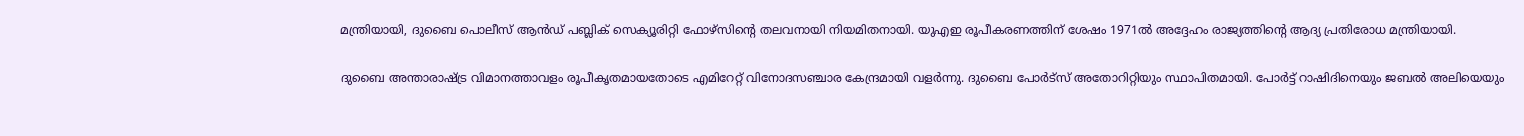മന്ത്രിയായി, ദുബൈ പൊലീസ് ആന്‍ഡ് പബ്ലിക് സെക്യൂരിറ്റി ഫോഴ്‌സിന്റെ തലവനായി നിയമിതനായി. യുഎഇ രൂപീകരണത്തിന് ശേഷം 1971ല്‍ അദ്ദേഹം രാജ്യത്തിന്റെ ആദ്യ പ്രതിരോധ മന്ത്രിയായി.

ദുബൈ അന്താരാഷ്ട്ര വിമാനത്താവളം രൂപീകൃതമായതോടെ എമിറേറ്റ് വിനോദസഞ്ചാര കേന്ദ്രമായി വളര്‍ന്നു. ദുബൈ പോര്‍ട്‌സ് അതോറിറ്റിയും സ്ഥാപിതമായി. പോര്‍ട്ട് റാഷിദിനെയും ജബല്‍ അലിയെയും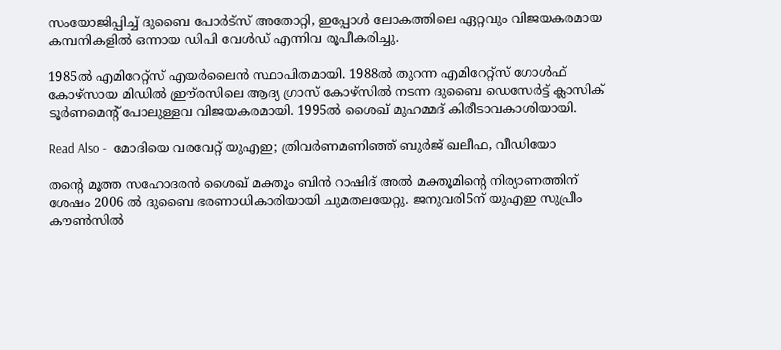സംയോജിപ്പിച്ച് ദുബൈ പോര്‍ട്‌സ് അതോറ്റി, ഇപ്പോള്‍ ലോകത്തിലെ ഏറ്റവും വിജയകരമായ കമ്പനികളില്‍ ഒന്നായ ഡിപി വേള്‍ഡ് എന്നിവ രൂപീകരിച്ചു.

1985ല്‍ എമിറേറ്റ്‌സ് എയര്‍ലൈന്‍ സ്ഥാപിതമായി. 1988ല്‍ തുറന്ന എമിറേറ്റ്‌സ് ഗോള്‍ഫ് കോഴ്‌സായ മിഡില്‍ ഈ്ര്രസിലെ ആദ്യ ഗ്രാസ് കോഴ്‌സില്‍ നടന്ന ദുബൈ ഡെസേര്‍ട്ട് ക്ലാസിക് ടൂര്‍ണമെന്റ് പോലുള്ളവ വിജയകരമായി. 1995ല്‍ ശൈഖ് മുഹമ്മദ് കിരീടാവകാശിയായി.

Read Also -  മോദിയെ വരവേറ്റ് യുഎഇ; ത്രിവര്‍ണമണിഞ്ഞ് ബുര്‍ജ് ഖലീഫ, വീഡിയോ

തന്റെ മൂത്ത സഹോദരന്‍ ശൈഖ് മക്തൂം ബിന്‍ റാഷിദ് അല്‍ മക്തൂമിന്റെ നിര്യാണത്തിന് ശേഷം 2006 ല്‍ ദുബൈ ഭരണാധികാരിയായി ചുമതലയേറ്റു. ജനുവരി5ന് യുഎഇ സുപ്രീം കൗണ്‍സില്‍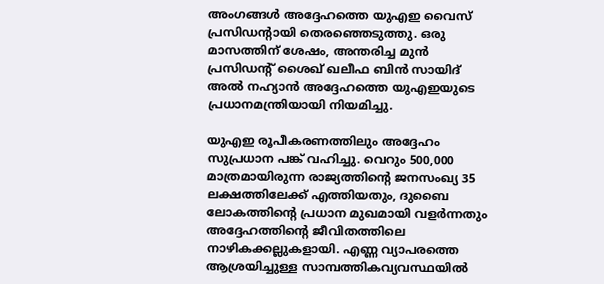അംഗങ്ങള്‍ അദ്ദേഹത്തെ യുഎഇ വൈസ് പ്രസിഡന്റായി തെരഞ്ഞെടുത്തു. ഒരു മാസത്തിന് ശേഷം, അന്തരിച്ച മുന്‍ പ്രസിഡന്റ് ശൈഖ് ഖലീഫ ബിന്‍ സായിദ് അല്‍ നഹ്യാന്‍ അദ്ദേഹത്തെ യുഎഇയുടെ പ്രധാനമന്ത്രിയായി നിയമിച്ചു.

യുഎഇ രൂപീകരണത്തിലും അദ്ദേഹം സുപ്രധാന പങ്ക് വഹിച്ചു. വെറും 500,000 മാത്രമായിരുന്ന രാജ്യത്തിന്റെ ജനസംഖ്യ 35 ലക്ഷത്തിലേക്ക് എത്തിയതും, ദുബൈ ലോകത്തിന്റെ പ്രധാന മുഖമായി വളര്‍ന്നതും അദ്ദേഹത്തിന്റെ ജീവിതത്തിലെ നാഴികക്കല്ലുകളായി. എണ്ണ വ്യാപരത്തെ ആശ്രയിച്ചുള്ള സാമ്പത്തികവ്യവസ്ഥയില്‍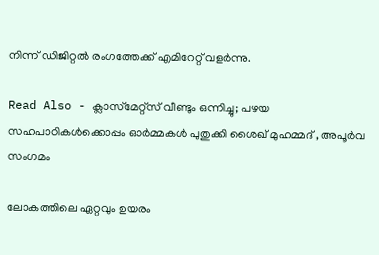നിന്ന് ഡിജിറ്റല്‍ രംഗത്തേക്ക് എമിറേറ്റ് വളര്‍ന്നു.

Read Also - ക്ലാസ്‌മേറ്റ്‌സ് വീണ്ടും ഒന്നിച്ചു; പഴയ സഹപാഠികള്‍ക്കൊപ്പം ഓര്‍മ്മകള്‍ പുതുക്കി ശൈഖ് മുഹമ്മദ് , അപൂര്‍വ സംഗമം

ലോകത്തിലെ ഏറ്റവും ഉയരം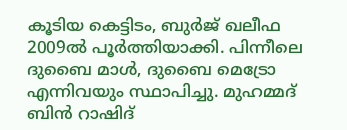കൂടിയ കെട്ടിടം, ബുര്‍ജ് ഖലീഫ 2009ല്‍ പൂര്‍ത്തിയാക്കി. പിന്നീലെ ദുബൈ മാള്‍, ദുബൈ മെട്രോ എന്നിവയും സ്ഥാപിച്ചു. മുഹമ്മദ് ബിന്‍ റാഷിദ്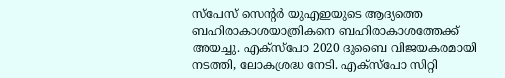സ്‌പേസ് സെന്റര്‍ യുഎഇയുടെ ആദ്യത്തെ ബഹിരാകാശയാത്രികനെ ബഹിരാകാശത്തേക്ക് അയച്ചു. എക്‌സ്‌പോ 2020 ദുബൈ വിജയകരമായി നടത്തി, ലോകശ്രദ്ധ നേടി. എക്‌സ്‌പോ സിറ്റി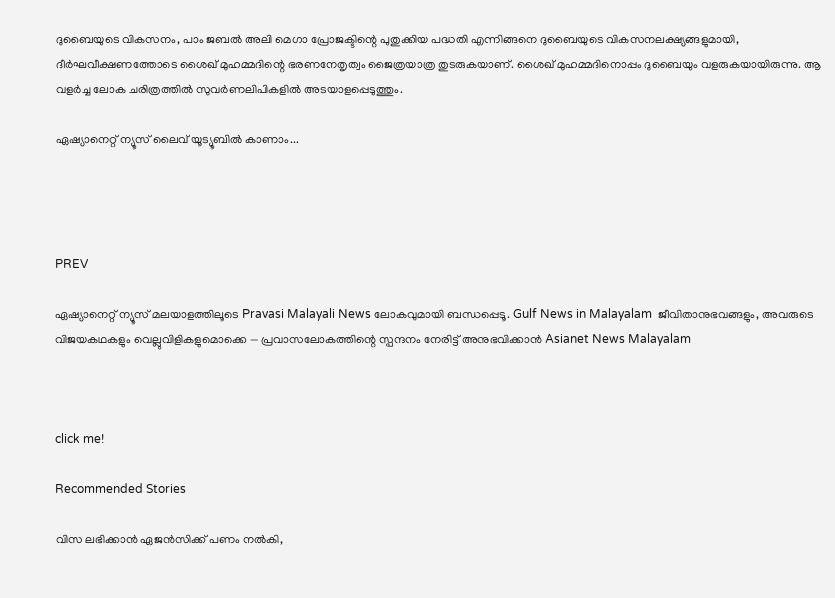ദുബൈയുടെ വികസനം, പാം ജബല്‍ അലി മെഗാ പ്രോജക്ടിന്റെ പുതുക്കിയ പദ്ധതി എന്നിങ്ങനെ ദുബൈയുടെ വികസനലക്ഷ്യങ്ങളുമായി, ദീര്‍ഘവീക്ഷണത്തോടെ ശൈഖ് മുഹമ്മദിന്റെ ഭരണനേതൃത്വം ജൈത്രയാത്ര തുടരുകയാണ്. ശൈഖ് മുഹമ്മദിനൊപ്പം ദുബൈയും വളരുകയായിരുന്നു. ആ വളര്‍ച്ച ലോക ചരിത്രത്തില്‍ സുവര്‍ണലിപികളില്‍ അടയാളപ്പെടുത്തും.

ഏഷ്യാനെറ്റ് ന്യൂസ് ലൈവ് യൂട്യൂബിൽ കാണാം...




PREV

ഏഷ്യാനെറ്റ് ന്യൂസ് മലയാളത്തിലൂടെ Pravasi Malayali News ലോകവുമായി ബന്ധപ്പെടൂ. Gulf News in Malayalam  ജീവിതാനുഭവങ്ങളും, അവരുടെ വിജയകഥകളും വെല്ലുവിളികളുമൊക്കെ — പ്രവാസലോകത്തിന്റെ സ്പന്ദനം നേരിട്ട് അനുഭവിക്കാൻ Asianet News Malayalam



click me!

Recommended Stories

വിസ ലഭിക്കാൻ ഏജൻസിക്ക് പണം നൽകി,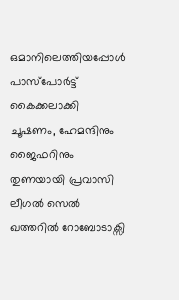ഒമാനിലെത്തിയപ്പോൾ പാസ്പോർട്ട് കൈക്കലാക്കി ചൂഷണം, ഹേമന്ദിനും ജൈഫറിനും തുണയായി പ്രവാസി ലീഗൽ സെൽ
ഖത്തറിൽ റോബോടാക്സി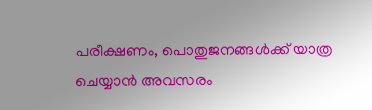പരീക്ഷണം, പൊതുജനങ്ങൾക്ക് യാത്ര ചെയ്യാൻ അവസരം